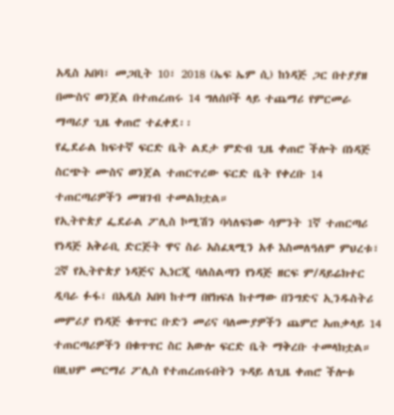አዲስ አበባ፣ መጋቢት 10፣ 2018 (ኤፍ ኤም ሲ) ከነዳጅ ጋር በተያያዘ በሙስና ወንጀል በተጠረጠሩ 14 ግለሰቦች ላይ ተጨማሪ የምርመራ ማጣሪያ ጊዜ ቀጠሮ ተፈቀደ፡፡
የፌደራል ከፍተኛ ፍርድ ቤት ልደታ ምድብ ጊዜ ቀጠሮ ችሎት በነዳጅ ስርጭት ሙስና ወንጀል ተጠርጥረው ፍርድ ቤት የቀረቡ 14 ተጠርጣሪዎችን መዝገብ ተመልክቷል።
የኢትዮጵያ ፌደራል ፖሊስ ኮሚሽን ባሳለፍነው ሳምንት 1ኛ ተጠርጣሪ የነዳጅ አቅራቢ ድርጅት ዋና ስራ አስፈጻሚን አቶ እስመለዓለም ምህረቱ፣ 2ኛ የኢትዮጵያ ነዳጅና ኢነርጂ ባለስልጣን የነዳጅ ዘርፍ ም/ዳይሬክተር ዲባራ ፉፋ፣ በአዲስ አበባ ከተማ በየክፍለ ከተማው በንግድና ኢንዱስትሪ መምሪያ የነዳጅ ቁጥጥር ቡድን መሪና ባለሙያዎችን ጨምሮ አጠቃላይ 14 ተጠርጣሪዎችን በቁጥጥር ስር አውሎ ፍርድ ቤት ማቅረቡ ተመላክቷል።
በዚህም መርማሪ ፖሊስ የተጠረጠሩበትን ጉዳይ ለጊዜ ቀጠሮ ችሎቱ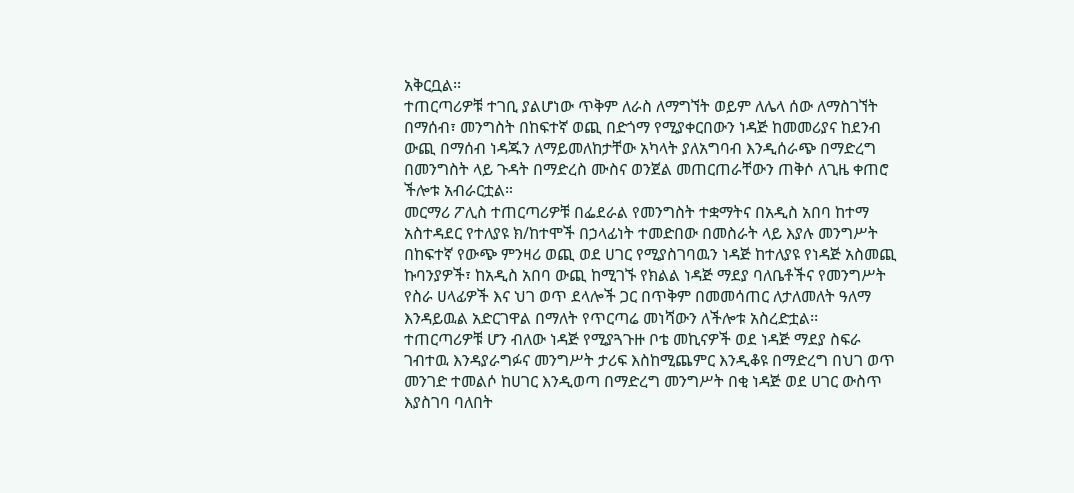አቅርቧል፡፡
ተጠርጣሪዎቹ ተገቢ ያልሆነው ጥቅም ለራስ ለማግኘት ወይም ለሌላ ሰው ለማስገኘት በማሰብ፣ መንግስት በከፍተኛ ወጪ በድጎማ የሚያቀርበውን ነዳጅ ከመመሪያና ከደንብ ውጪ በማሰብ ነዳጁን ለማይመለከታቸው አካላት ያለአግባብ እንዲሰራጭ በማድረግ በመንግስት ላይ ጉዳት በማድረስ ሙስና ወንጀል መጠርጠራቸውን ጠቅሶ ለጊዜ ቀጠሮ ችሎቱ አብራርቷል።
መርማሪ ፖሊስ ተጠርጣሪዎቹ በፌደራል የመንግስት ተቋማትና በአዲስ አበባ ከተማ አስተዳደር የተለያዩ ክ/ከተሞች በኃላፊነት ተመድበው በመስራት ላይ እያሉ መንግሥት በከፍተኛ የውጭ ምንዛሪ ወጪ ወደ ሀገር የሚያስገባዉን ነዳጅ ከተለያዩ የነዳጅ አስመጪ ኩባንያዎች፣ ከአዲስ አበባ ውጪ ከሚገኙ የክልል ነዳጅ ማደያ ባለቤቶችና የመንግሥት የስራ ሀላፊዎች እና ህገ ወጥ ደላሎች ጋር በጥቅም በመመሳጠር ለታለመለት ዓለማ እንዳይዉል አድርገዋል በማለት የጥርጣሬ መነሻውን ለችሎቱ አስረድቷል፡፡
ተጠርጣሪዎቹ ሆን ብለው ነዳጅ የሚያጓጉዙ ቦቴ መኪናዎች ወደ ነዳጅ ማደያ ስፍራ ገብተዉ እንዳያራግፉና መንግሥት ታሪፍ እስከሚጨምር እንዲቆዩ በማድረግ በህገ ወጥ መንገድ ተመልሶ ከሀገር እንዲወጣ በማድረግ መንግሥት በቂ ነዳጅ ወደ ሀገር ውስጥ እያስገባ ባለበት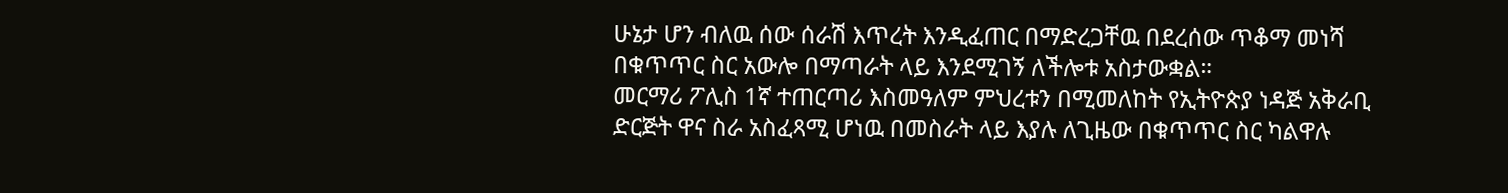ሁኔታ ሆን ብለዉ ሰው ሰራሽ እጥረት እንዲፈጠር በማድረጋቸዉ በደረሰው ጥቆማ መነሻ በቁጥጥር ስር አውሎ በማጣራት ላይ እንደሚገኝ ለችሎቱ አስታውቋል።
መርማሪ ፖሊስ 1ኛ ተጠርጣሪ እስመዓለም ምህረቱን በሚመለከት የኢትዮጵያ ነዳጅ አቅራቢ ድርጅት ዋና ስራ አስፈጻሚ ሆነዉ በመስራት ላይ እያሉ ለጊዜው በቁጥጥር ስር ካልዋሉ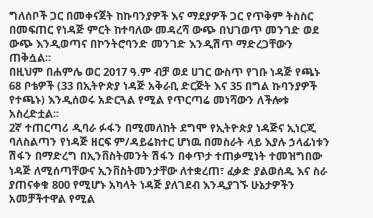ግለሰቦች ጋር በመቀናጀት ከኩባንያዎች እና ማደያዎች ጋር የጥቅም ትስስር በመፍጠር የነዳጅ ምርት ከተባለው መዳረሻ ውጭ በህገወጥ መንገድ ወደ ውጭ እንዲወጣና በኮንትሮባንድ መንገድ እንዲሽጥ ማድረጋቸውን ጠቅሷል፡፡
በዚህም በሐምሌ ወር 2017 ዓ.ም ብቻ ወደ ሀገር ውስጥ የገቡ ነዳጅ የጫኑ 68 ቦቴዎች (33 በኢትዮጵያ ነዳጅ አቅራቢ ድርጅት እና 35 በግል ኩባንያዎች የተጫኑ) እንዲሰወሩ አድርጓል የሚል የጥርጣሬ መነሻውን ለችሎቱ አስረድቷል፡፡
2ኛ ተጠርጣሪ ዲባራ ፉፋን በሚመለከት ደግሞ የኢትዮጵያ ነዳጅና ኢነርጂ ባለስልጣን የነዳጅ ዘርፍ ም/ዳይሬክተር ሆነዉ በመስራት ላይ እያሉ ኃላፊነቱን ሽፋን በማድረግ በኢንቨስትመንት ሽፋን በቀጥታ ተጠቃሚነት ተመዝግበው ነዳጅ ለሚሰጣቸውና ኢንቨስትመንታቸው ለተቋረጠ፣ ፈቃድ ያልወሰዱ እና ስራ ያጠናቀቁ 800 የሚሆኑ አካላት ነዳጅ ያለገደብ እንዲያገኙ ሁኔታዎችን አመቻችተዋል የሚል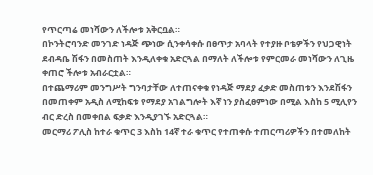የጥርጣሬ መነሻውን ለችሎቱ አቅርቧል።
በኮንትሮባንድ መንገድ ነዳጅ ጭነው ሲንቀሳቀሱ በፀጥታ አባላት የተያዙ ቦቴዎችን የህጋዊነት ደብዳቤ ሽፋን በመስጠት እንዲለቀቁ አድርጓል በማለት ለችሎቱ የምርመራ መነሻውን ለጊዜ ቀጠሮ ችሎቱ አብራርቷል።
በተጨማሪም መንግሥት ግንባታቸው ለተጠናቀቁ የነዳጅ ማደያ ፈቃድ መስጠቱን እንደሽፋን በመጠቀም አዲስ ለሚከፍቱ የማደያ አገልግሎት እኛ ነን ያስፈፀምነው በሚል እስከ 5 ሚሊየን ብር ድረስ በመቀበል ፍቃድ እንዲያገኙ አድርጓል።
መርማሪ ፖሊስ ከተራ ቁጥር 3 እስከ 14ኛ ተራ ቁጥር የተጠቀሱ ተጠርጣሪዎችን በተመለከት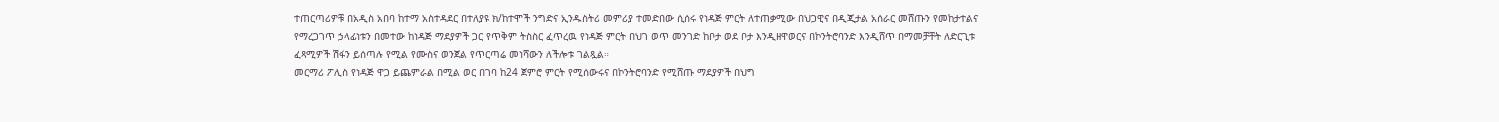ተጠርጣሪዎቹ በአዲስ አበባ ከተማ አስተዳደር በተለያዩ ክ/ከተሞች ንግድና ኢንዱስትሪ መምሪያ ተመድበው ሲሰሩ የነዳጅ ምርት ለተጠቃሚው በህጋዊና በዲጂታል አሰራር መሸጡን የመከታተልና የማረጋገጥ ኃላፊነቱን በመተው ከነዳጅ ማደያዎች ጋር የጥቅም ትስስር ፈጥረዉ የነዳጅ ምርት በህገ ወጥ መንገድ ከቦታ ወደ ቦታ እንዲዘዋወርና በኮንትሮባንድ እንዲሸጥ በማመቻቸት ለድርጊቱ ፈጻሚዎች ሽፋን ይሰጣሉ የሚል የሙስና ወንጀል የጥርጣሬ መነሻውን ለችሎቱ ገልጿል።
መርማሪ ፖሊስ የነዳጅ ዋጋ ይጨምራል በሚል ወር በገባ ከ24 ጀምሮ ምርት የሚሰውሩና በኮንትሮባንድ የሚሸጡ ማደያዎች በህግ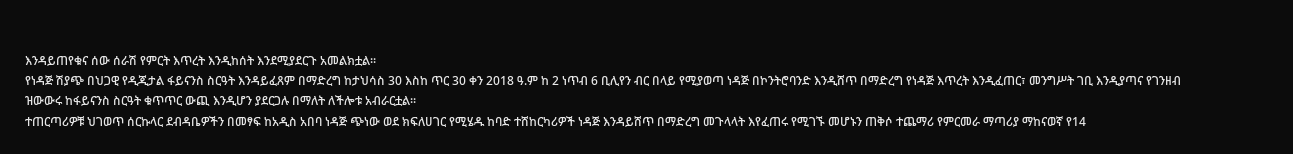እንዳይጠየቁና ሰው ሰራሽ የምርት እጥረት እንዲከሰት እንደሚያደርጉ አመልክቷል፡፡
የነዳጅ ሽያጭ በህጋዊ የዲጂታል ፋይናንስ ስርዓት እንዳይፈጸም በማድረግ ከታህሳስ 30 እስከ ጥር 30 ቀን 2018 ዓ.ም ከ 2 ነጥብ 6 ቢሊየን ብር በላይ የሚያወጣ ነዳጅ በኮንትሮባንድ እንዲሸጥ በማድረግ የነዳጅ እጥረት እንዲፈጠር፣ መንግሥት ገቢ እንዲያጣና የገንዘብ ዝውውሩ ከፋይናንስ ስርዓት ቁጥጥር ውጪ እንዲሆን ያደርጋሉ በማለት ለችሎቱ አብራርቷል፡፡
ተጠርጣሪዎቹ ህገወጥ ሰርኩላር ደብዳቤዎችን በመፃፍ ከአዲስ አበባ ነዳጅ ጭነው ወደ ክፍለሀገር የሚሄዱ ከባድ ተሸከርካሪዎች ነዳጅ እንዳይሸጥ በማድረግ መጉላላት እየፈጠሩ የሚገኙ መሆኑን ጠቅሶ ተጨማሪ የምርመራ ማጣሪያ ማከናወኛ የ14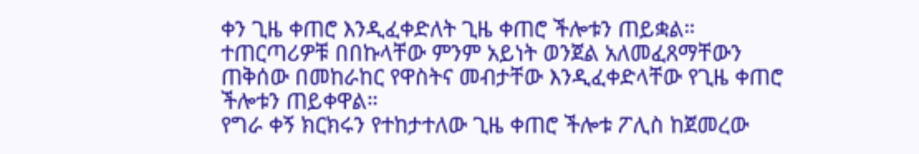ቀን ጊዜ ቀጠሮ እንዲፈቀድለት ጊዜ ቀጠሮ ችሎቱን ጠይቋል።
ተጠርጣሪዎቹ በበኩላቸው ምንም አይነት ወንጀል አለመፈጸማቸውን ጠቅሰው በመከራከር የዋስትና መብታቸው እንዲፈቀድላቸው የጊዜ ቀጠሮ ችሎቱን ጠይቀዋል።
የግራ ቀኝ ክርክሩን የተከታተለው ጊዜ ቀጠሮ ችሎቱ ፖሊስ ከጀመረው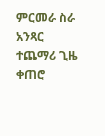ምርመራ ስራ አንጻር ተጨማሪ ጊዜ ቀጠሮ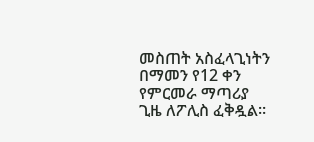መስጠት አስፈላጊነትን በማመን የ12 ቀን የምርመራ ማጣሪያ ጊዜ ለፖሊስ ፈቅዷል።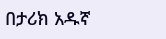በታሪክ አዱኛ